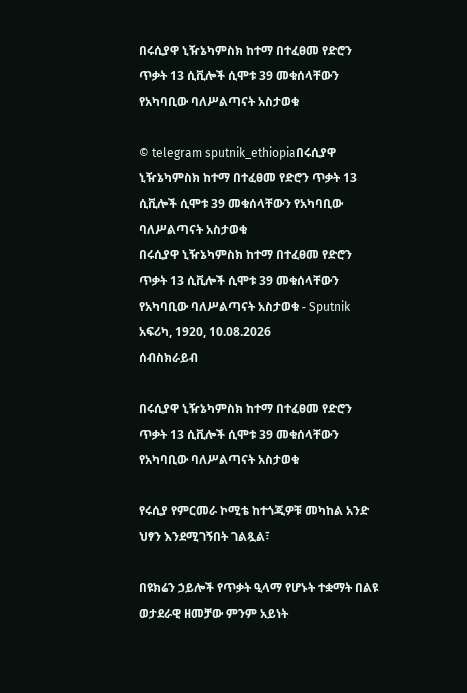በሩሲያዋ ኒዥኔካምስክ ከተማ በተፈፀመ የድሮን ጥቃት 13 ሲቪሎች ሲሞቱ 39 መቁሰላቸውን የአካባቢው ባለሥልጣናት አስታወቁ

© telegram sputnik_ethiopiaበሩሲያዋ ኒዥኔካምስክ ከተማ በተፈፀመ የድሮን ጥቃት 13 ሲቪሎች ሲሞቱ 39 መቁሰላቸውን የአካባቢው ባለሥልጣናት አስታወቁ
በሩሲያዋ ኒዥኔካምስክ ከተማ በተፈፀመ የድሮን ጥቃት 13 ሲቪሎች ሲሞቱ 39 መቁሰላቸውን የአካባቢው ባለሥልጣናት አስታወቁ - Sputnik አፍሪካ, 1920, 10.08.2026
ሰብስክራይብ

በሩሲያዋ ኒዥኔካምስክ ከተማ በተፈፀመ የድሮን ጥቃት 13 ሲቪሎች ሲሞቱ 39 መቁሰላቸውን የአካባቢው ባለሥልጣናት አስታወቁ

የሩሲያ የምርመራ ኮሚቴ ከተጎጂዎቹ መካከል አንድ ህፃን እንደሚገኝበት ገልጿል፣

በዩክሬን ኃይሎች የጥቃት ዒላማ የሆኑት ተቋማት በልዩ ወታደራዊ ዘመቻው ምንም አይነት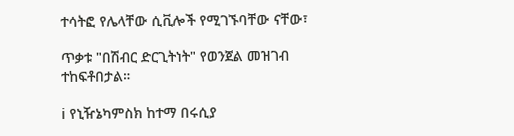ተሳትፎ የሌላቸው ሲቪሎች የሚገኙባቸው ናቸው፣

ጥቃቱ "በሽብር ድርጊትነት" የወንጀል መዝገብ ተከፍቶበታል።

ℹ የኒዥኔካምስክ ከተማ በሩሲያ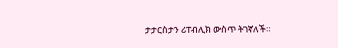ታታርስታን ሪፐብሊክ ውስጥ ትገኛለች።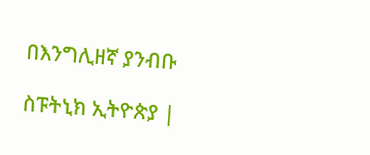በእንግሊዘኛ ያንብቡ

ስፑትኒክ ኢትዮጵያ |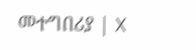መተግበሪያ | X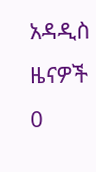አዳዲስ ዜናዎች
0